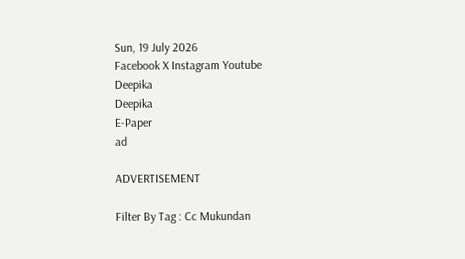Sun, 19 July 2026
Facebook X Instagram Youtube
Deepika
Deepika
E-Paper
ad

ADVERTISEMENT

Filter By Tag : Cc Mukundan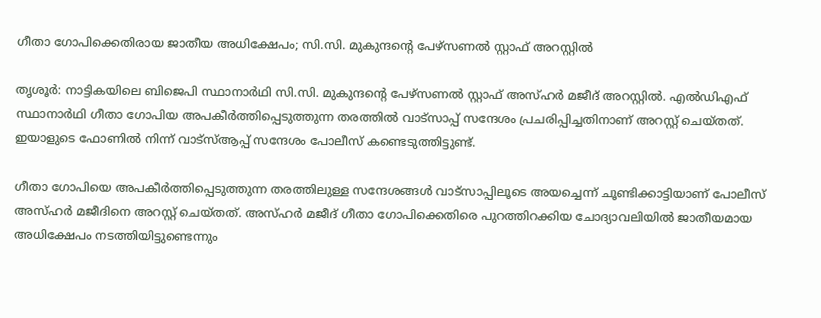ഗീതാ ഗോപിക്കെതിരായ ജാതീയ അധിക്ഷേപം; സി.സി. മുകുന്ദന്‍റെ പേഴ്സണല്‍ സ്റ്റാഫ് അറസ്റ്റിൽ

തൃശൂർ: നാട്ടികയിലെ ബിജെപി സ്ഥാനാർഥി സി.സി. മുകുന്ദന്‍റെ പേഴ്സണല്‍ സ്റ്റാഫ് അസ്ഹര്‍ മജീദ് അറസ്റ്റിൽ. എല്‍ഡിഎഫ് സ്ഥാനാര്‍ഥി ഗീതാ ഗോപിയ അപകീര്‍ത്തിപ്പെടുത്തുന്ന തരത്തില്‍ വാട്സാപ്പ് സന്ദേശം പ്രചരിപ്പിച്ചതിനാണ് അറസ്റ്റ് ചെയ്തത്. ഇയാളു‌ടെ ഫോണിൽ നിന്ന് വാട്സ്ആപ്പ് സന്ദേശം പോലീസ് കണ്ടെടുത്തിട്ടുണ്ട്.

ഗീതാ ഗോപിയെ അപകീർത്തിപ്പെടുത്തുന്ന തരത്തിലുള്ള സന്ദേശങ്ങൾ വാട്സാപ്പിലൂടെ അയച്ചെന്ന് ചൂണ്ടിക്കാട്ടിയാണ് പോലീസ് അസ്ഹര്‍ മജീദിനെ അറസ്റ്റ് ചെയ്തത്. അസ്ഹര്‍ മജീദ് ഗീതാ ഗോപിക്കെതിരെ പുറത്തിറക്കിയ ചോദ്യാവലിയിൽ ജാതീയമായ അധിക്ഷേപം നടത്തിയിട്ടുണ്ടെന്നും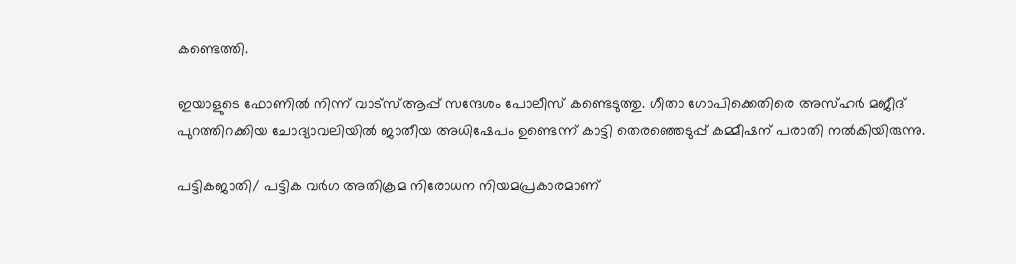കണ്ടെത്തി.

ഇയാളുടെ ഫോണിൽ നിന്ന് വാട്സ്ആപ്പ് സന്ദേശം പോലീസ് കണ്ടെടുത്തു. ഗീതാ ഗോപിക്കെതിരെ അസ്ഹര്‍ മജീദ് പുറത്തിറക്കിയ ചോദ്യാവലിയില്‍ ജാതീയ അധിഷേപം ഉണ്ടെന്ന് കാട്ടി തെരഞ്ഞെടുപ്പ് കമ്മീഷന് പരാതി നല്‍കിയിരുന്നു.

പട്ടികജാതി/ പട്ടിക വര്‍ഗ അതിക്രമ നിരോധന നിയമപ്രകാരമാണ്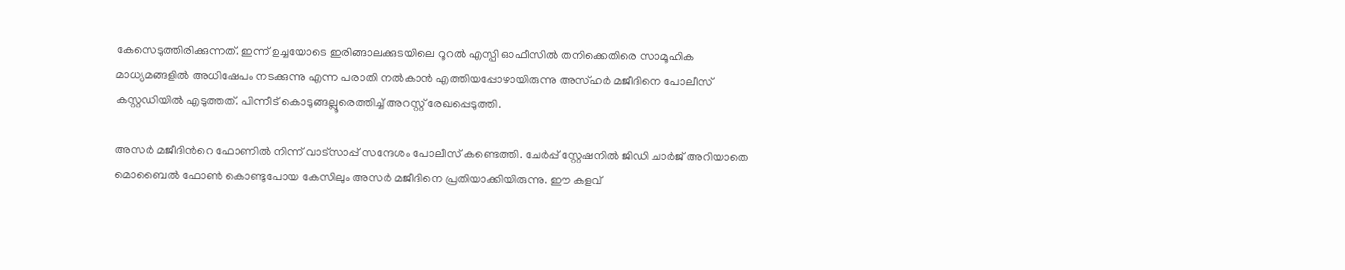കേസെടുത്തിരിക്കുന്നത്. ഇന്ന് ഉച്ചയോടെ ഇരിങ്ങാലക്കുടയിലെ റൂറല്‍ എസ്പി ഓഫീസില്‍ തനിക്കെതിരെ സാമൂഹിക മാധ്യമങ്ങളില്‍ അധിഷേപം നടക്കുന്നു എന്ന പരാതി നല്‍കാന്‍ എത്തിയപ്പോഴായിരുന്നു അസ്ഹര്‍ മജീദിനെ പോലീസ് കസ്റ്റഡിയില്‍ എടുത്തത്. പിന്നീട് കൊടുങ്ങല്ലൂരെത്തിച്ച് അറസ്റ്റ് രേഖപ്പെടുത്തി.

അസര്‍ മജീദിന്‍റെ ഫോണില്‍ നിന്ന് വാട്സാപ്പ് സന്ദേശം പോലീസ് കണ്ടെത്തി. ചേർപ്പ് സ്റ്റേഷനിൽ ജിഡി ചാർജ് അറിയാതെ മൊബൈൽ ഫോൺ കൊണ്ടുപോയ കേസിലും അസർ മജീദിനെ പ്രതിയാക്കിയിരുന്നു. ഈ കളവ്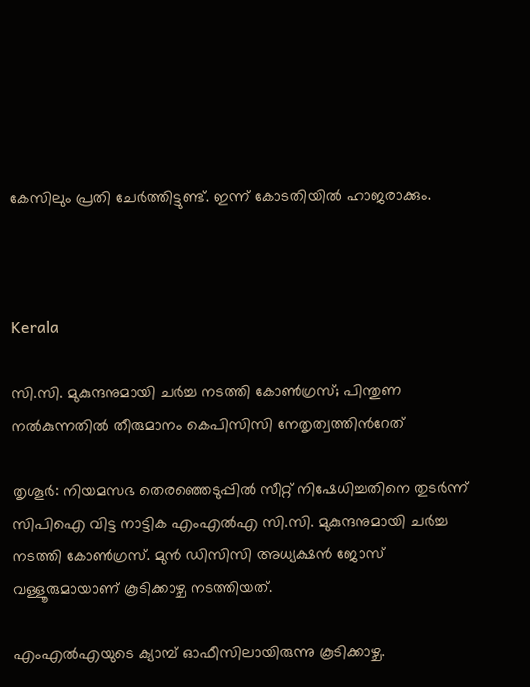കേസിലും പ്രതി ചേർത്തിട്ടുണ്ട്. ഇന്ന് കോടതിയിൽ ഹാജരാക്കും.



Kerala

സി.സി. മുകുന്ദനുമായി ചർച്ച നടത്തി കോൺഗ്രസ്; പിന്തുണ നൽകുന്നതിൽ തീരുമാനം കെപിസിസി നേതൃത്വത്തിന്‍റേത്

തൃശൂർ: നിയമസഭ തെരഞ്ഞെടുപ്പിൽ സീറ്റ് നിഷേധിച്ചതിനെ തുടർന്ന് സിപിഐ വിട്ട നാട്ടിക എംഎൽഎ സി.സി. മുകുന്ദനുമായി ചർച്ച നടത്തി കോൺഗ്രസ്. മുൻ ഡിസിസി അധ്യക്ഷൻ ജോസ് വള്ളൂരുമായാണ് കൂടിക്കാഴ്ച നടത്തിയത്.

എംഎൽഎയുടെ ക്യാമ്പ് ഓഫീസിലായിരുന്നു കൂടിക്കാഴ്ച.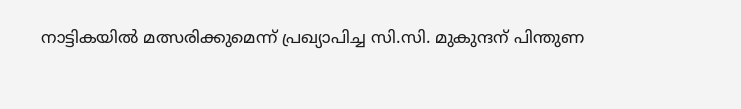നാട്ടികയിൽ മത്സരിക്കുമെന്ന് പ്രഖ്യാപിച്ച സി.സി. മുകുന്ദന് പിന്തുണ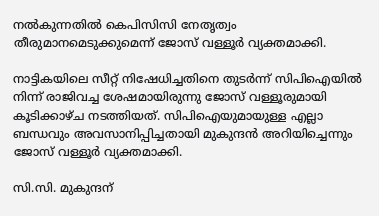നൽകുന്നതിൽ കെപിസിസി നേതൃത്വം തീരുമാനമെടുക്കുമെന്ന് ജോസ് വള്ളൂർ വ്യക്തമാക്കി.

നാട്ടികയിലെ സീറ്റ് നിഷേധിച്ചതിനെ തുടർന്ന് സിപിഐയിൽ നിന്ന് രാജിവച്ച ശേഷമായിരുന്നു ജോസ് വള്ളൂരുമായി കൂടിക്കാഴ്ച നടത്തിയത്. സിപിഐയുമായുള്ള എല്ലാ ബന്ധവും അവസാനിപ്പിച്ചതായി മുകുന്ദൻ അറിയിച്ചെന്നും ജോസ് വള്ളൂർ വ്യക്തമാക്കി.

സി.സി. മുകുന്ദന്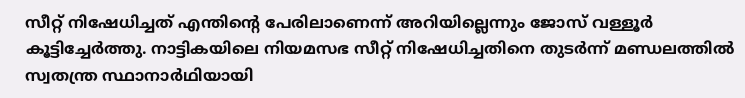സീറ്റ് നിഷേധിച്ചത് എന്തിന്‍റെ പേരിലാണെന്ന് അറിയില്ലെന്നും ജോസ് വള്ളൂർ കൂട്ടിച്ചേർത്തു. നാട്ടികയിലെ നിയമസഭ സീറ്റ് നിഷേധിച്ചതിനെ തുടർന്ന് മണ്ഡലത്തിൽ സ്വതന്ത്ര സ്ഥാനാർഥിയായി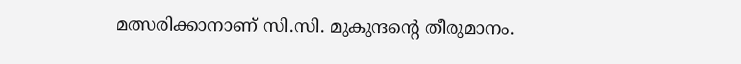മത്സരിക്കാനാണ് സി.സി. മുകുന്ദന്‍റെ തീരുമാനം.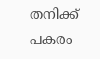തനിക്ക് പകരം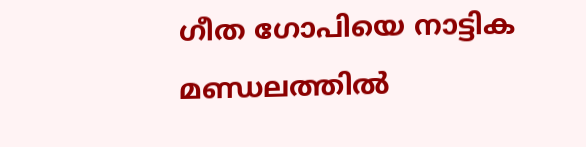ഗീത ഗോപിയെ നാട്ടിക മണ്ഡലത്തിൽ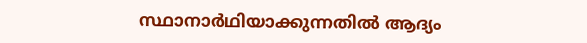സ്ഥാനാർഥിയാക്കുന്നതിൽ ആദ്യം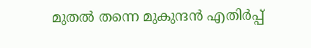മുതൽ തന്നെ മുകുന്ദൻ എതിർപ്പ്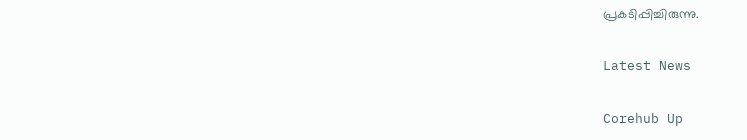പ്രകടിപ്പിച്ചിരുന്നു.

Latest News

Corehub Up